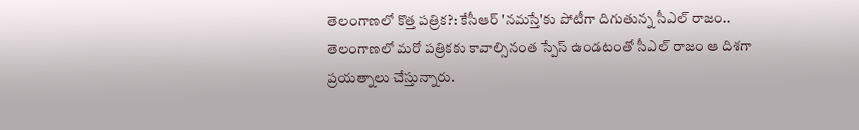తెలంగాణలో కొత్త పత్రిక?: కేసీఆర్ 'నమస్తే'కు పోటీగా దిగుతున్న సీఎల్ రాజం..
తెలంగాణలో మరో పత్రికకు కావాల్సినంత స్పేస్ ఉండటంతో సీఎల్ రాజం ఆ దిశగా ప్రయత్నాలు చేస్తున్నారు.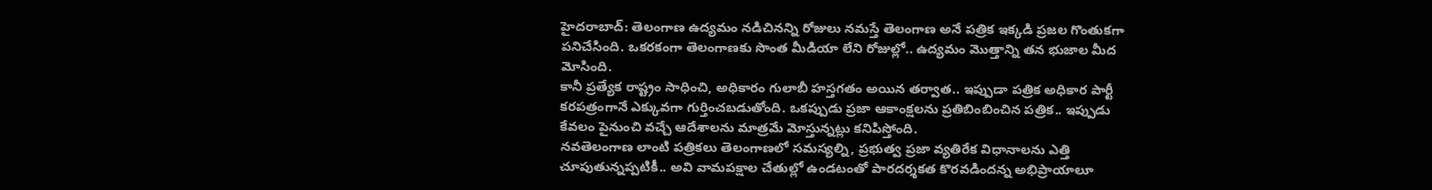హైదరాబాద్: తెలంగాణ ఉద్యమం నడిచినన్ని రోజులు నమస్తే తెలంగాణ అనే పత్రిక ఇక్కడి ప్రజల గొంతుకగా పనిచేసింది. ఒకరకంగా తెలంగాణకు సొంత మీడియా లేని రోజుల్లో.. ఉద్యమం మొత్తాన్ని తన భుజాల మీద మోసింది.
కానీ ప్రత్యేక రాష్ట్రం సాధించి, అధికారం గులాబీ హస్తగతం అయిన తర్వాత.. ఇప్పుడా పత్రిక అధికార పార్టీ కరపత్రంగానే ఎక్కువగా గుర్తించబడుతోంది. ఒకప్పుడు ప్రజా ఆకాంక్షలను ప్రతిబింబించిన పత్రిక.. ఇప్పుడు కేవలం పైనుంచి వచ్చే ఆదేశాలను మాత్రమే మోస్తున్నట్లు కనిపిస్తోంది.
నవతెలంగాణ లాంటి పత్రికలు తెలంగాణలో సమస్యల్ని, ప్రభుత్వ ప్రజా వ్యతిరేక విధానాలను ఎత్తి చూపుతున్నప్పటికీ.. అవి వామపక్షాల చేతుల్లో ఉండటంతో పారదర్శకత కొరవడిందన్న అభిప్రాయాలూ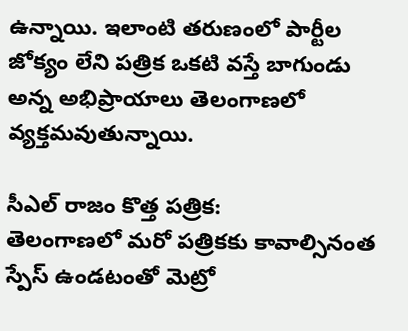ఉన్నాయి. ఇలాంటి తరుణంలో పార్టీల జోక్యం లేని పత్రిక ఒకటి వస్తే బాగుండు అన్న అభిప్రాయాలు తెలంగాణలో వ్యక్తమవుతున్నాయి.

సీఎల్ రాజం కొత్త పత్రిక:
తెలంగాణలో మరో పత్రికకు కావాల్సినంత స్పేస్ ఉండటంతో మెట్రో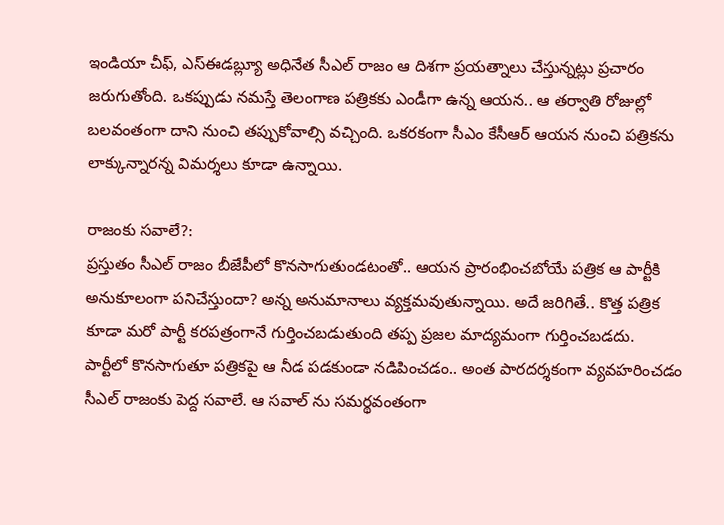ఇండియా చీఫ్, ఎస్ఈడబ్ల్యూ అధినేత సీఎల్ రాజం ఆ దిశగా ప్రయత్నాలు చేస్తున్నట్లు ప్రచారం జరుగుతోంది. ఒకప్పుడు నమస్తే తెలంగాణ పత్రికకు ఎండీగా ఉన్న ఆయన.. ఆ తర్వాతి రోజుల్లో బలవంతంగా దాని నుంచి తప్పుకోవాల్సి వచ్చింది. ఒకరకంగా సీఎం కేసీఆర్ ఆయన నుంచి పత్రికను లాక్కున్నారన్న విమర్శలు కూడా ఉన్నాయి.

రాజంకు సవాలే?:
ప్రస్తుతం సీఎల్ రాజం బీజేపీలో కొనసాగుతుండటంతో.. ఆయన ప్రారంభించబోయే పత్రిక ఆ పార్టీకి అనుకూలంగా పనిచేస్తుందా? అన్న అనుమానాలు వ్యక్తమవుతున్నాయి. అదే జరిగితే.. కొత్త పత్రిక కూడా మరో పార్టీ కరపత్రంగానే గుర్తించబడుతుంది తప్ప ప్రజల మాద్యమంగా గుర్తించబడదు.
పార్టీలో కొనసాగుతూ పత్రికపై ఆ నీడ పడకుండా నడిపించడం.. అంత పారదర్శకంగా వ్యవహరించడం సీఎల్ రాజంకు పెద్ద సవాలే. ఆ సవాల్ ను సమర్థవంతంగా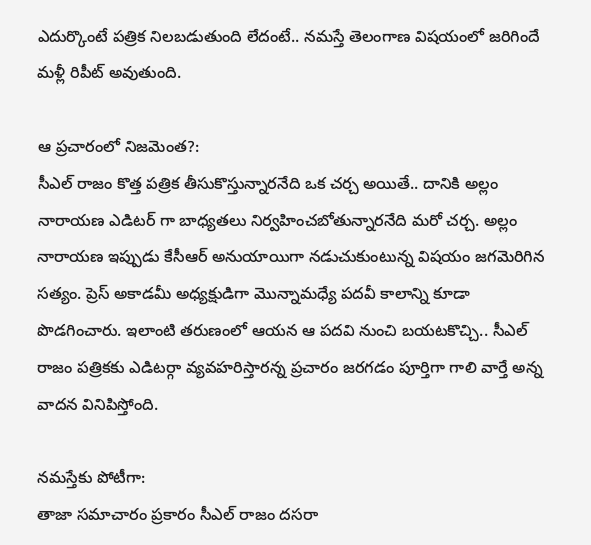ఎదుర్కొంటే పత్రిక నిలబడుతుంది లేదంటే.. నమస్తే తెలంగాణ విషయంలో జరిగిందే మళ్లీ రిపీట్ అవుతుంది.

ఆ ప్రచారంలో నిజమెంత?:
సీఎల్ రాజం కొత్త పత్రిక తీసుకొస్తున్నారనేది ఒక చర్చ అయితే.. దానికి అల్లం నారాయణ ఎడిటర్ గా బాధ్యతలు నిర్వహించబోతున్నారనేది మరో చర్చ. అల్లం నారాయణ ఇప్పుడు కేసీఆర్ అనుయాయిగా నడుచుకుంటున్న విషయం జగమెరిగిన సత్యం. ప్రెస్ అకాడమీ అధ్యక్షుడిగా మొన్నామధ్యే పదవీ కాలాన్ని కూడా పొడగించారు. ఇలాంటి తరుణంలో ఆయన ఆ పదవి నుంచి బయటకొచ్చి.. సీఎల్ రాజం పత్రికకు ఎడిటర్గా వ్యవహరిస్తారన్న ప్రచారం జరగడం పూర్తిగా గాలి వార్తే అన్న వాదన వినిపిస్తోంది.

నమస్తేకు పోటీగా:
తాజా సమాచారం ప్రకారం సీఎల్ రాజం దసరా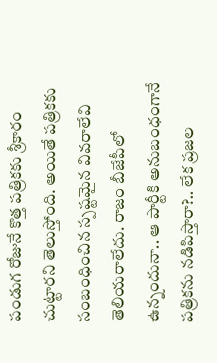పండుగ రోజునే కొత్త పత్రికకు శ్రీకారం చుట్టారని తెలుస్తోంది. అయితే పత్రికకు సంబంధించిన స్పష్టమైన వివరాలేవి తెలియరాలేదు. రాజం బీజేపీలో ఉన్నందునా.. ఆ పార్టీకి అనుబంధంగానే పత్రికను నడిపిస్తారా?.. లేక ప్రజల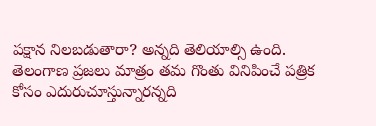పక్షాన నిలబడుతారా? అన్నది తెలియాల్సి ఉంది.
తెలంగాణ ప్రజలు మాత్రం తమ గొంతు వినిపించే పత్రిక కోసం ఎదురుచూస్తున్నారన్నది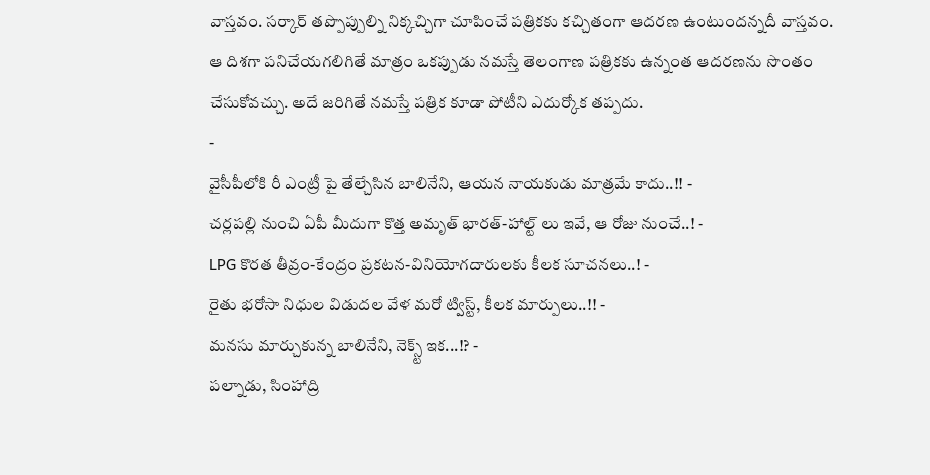వాస్తవం. సర్కార్ తప్పొప్పుల్ని నిక్కచ్చిగా చూపించే పత్రికకు కచ్చితంగా ఆదరణ ఉంటుందన్నదీ వాస్తవం. ఆ దిశగా పనిచేయగలిగితే మాత్రం ఒకప్పుడు నమస్తే తెలంగాణ పత్రికకు ఉన్నంత ఆదరణను సొంతం చేసుకోవచ్చు. అదే జరిగితే నమస్తే పత్రిక కూడా పోటీని ఎదుర్కోక తప్పదు.
-
వైసీపీలోకి రీ ఎంట్రీ పై తేల్చేసిన బాలినేని, ఆయన నాయకుడు మాత్రమే కాదు..!! -
చర్లపల్లి నుంచి ఏపీ మీదుగా కొత్త అమృత్ భారత్-హాల్ట్ లు ఇవే, ఆ రోజు నుంచే..! -
LPG కొరత తీవ్రం-కేంద్రం ప్రకటన-వినియోగదారులకు కీలక సూచనలు..! -
రైతు భరోసా నిధుల విడుదల వేళ మరో ట్విస్ట్, కీలక మార్పులు..!! -
మనసు మార్చుకున్న బాలినేని, నెక్స్ట్ ఇక...!? -
పల్నాడు, సింహాద్రి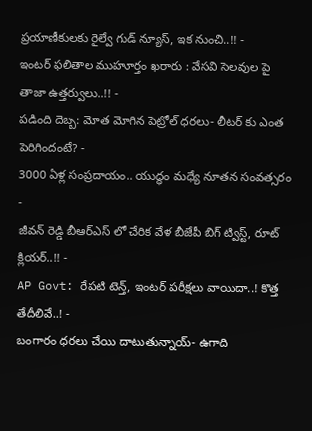ప్రయాణీకులకు రైల్వే గుడ్ న్యూస్, ఇక నుంచి..!! -
ఇంటర్ ఫలితాల ముహూర్తం ఖరారు : వేసవి సెలవుల పై తాజా ఉత్తర్వులు..!! -
పడింది దెబ్బ: మోత మోగిన పెట్రోల్ ధరలు- లీటర్ కు ఎంత పెరిగిందంటే? -
3000 ఏళ్ల సంప్రదాయం.. యుద్ధం మధ్యే నూతన సంవత్సరం -
జీవన్ రెడ్డి బీఆర్ఎస్ లో చేరిక వేళ బీజేపీ బిగ్ ట్విస్ట్, రూట్ క్లియర్..!! -
AP Govt: రేపటి టెన్త్, ఇంటర్ పరీక్షలు వాయిదా..! కొత్త తేదీలివే..! -
బంగారం ధరలు చేయి దాటుతున్నాయ్- ఉగాది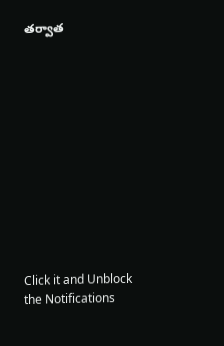తర్వాత












Click it and Unblock the Notifications